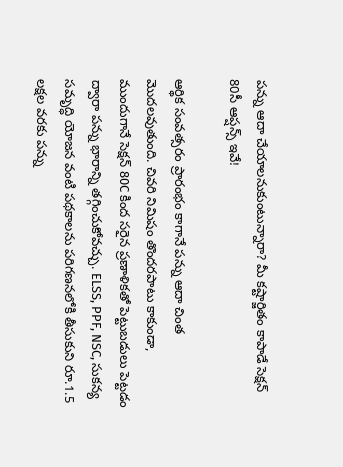పన్ను ఆదా చేయాలనుకుంటున్నారా? మీ కష్టార్జితం కాపాడే సెక్షన్ 80సీ ఆప్షన్స్‌ ఇవే!

ఆర్థిక సంవత్సరం ప్రారంభం కాగానే పన్ను ఆదా చింత మొదలవుతుంది. చివరి నిమిషం తొందరపాటు కాకుండా, ముందుగానే సెక్షన్ 80C కింద సరైన ప్రణాళికతో పెట్టుబడులు పెట్టడం ద్వారా పన్ను భారాన్ని తగ్గించుకోవచ్చు. ELSS, PPF, NSC, సుకన్య సమృద్ధి యోజన వంటి పథకాలను పరిగణనలోకి తీసుకుని రూ.1.5 లక్షల వరకు పన్ను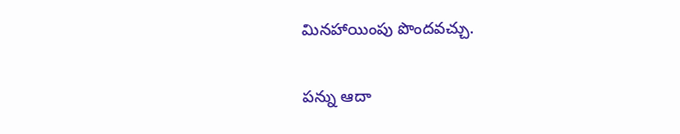మినహాయింపు పొందవచ్చు.

పన్ను ఆదా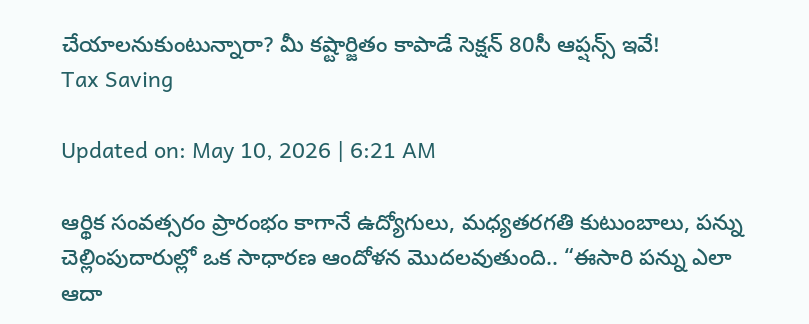చేయాలనుకుంటున్నారా? మీ కష్టార్జితం కాపాడే సెక్షన్ 80సీ ఆప్షన్స్‌ ఇవే!
Tax Saving

Updated on: May 10, 2026 | 6:21 AM

ఆర్థిక సంవత్సరం ప్రారంభం కాగానే ఉద్యోగులు, మధ్యతరగతి కుటుంబాలు, పన్ను చెల్లింపుదారుల్లో ఒక సాధారణ ఆందోళన మొదలవుతుంది.. “ఈసారి పన్ను ఎలా ఆదా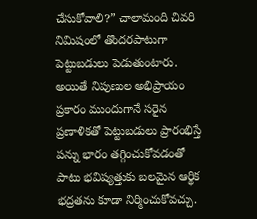చేసుకోవాలి?” చాలామంది చివరి నిమిషంలో తొందరపాటుగా పెట్టుబడులు పెడుతుంటారు. అయితే నిపుణుల అభిప్రాయం ప్రకారం ముందుగానే సరైన ప్రణాళికతో పెట్టుబడులు ప్రారంభిస్తే పన్ను భారం తగ్గించుకోవడంతో పాటు భవిష్యత్తుకు బలమైన ఆర్థిక భద్రతను కూడా నిర్మించుకోవచ్చు.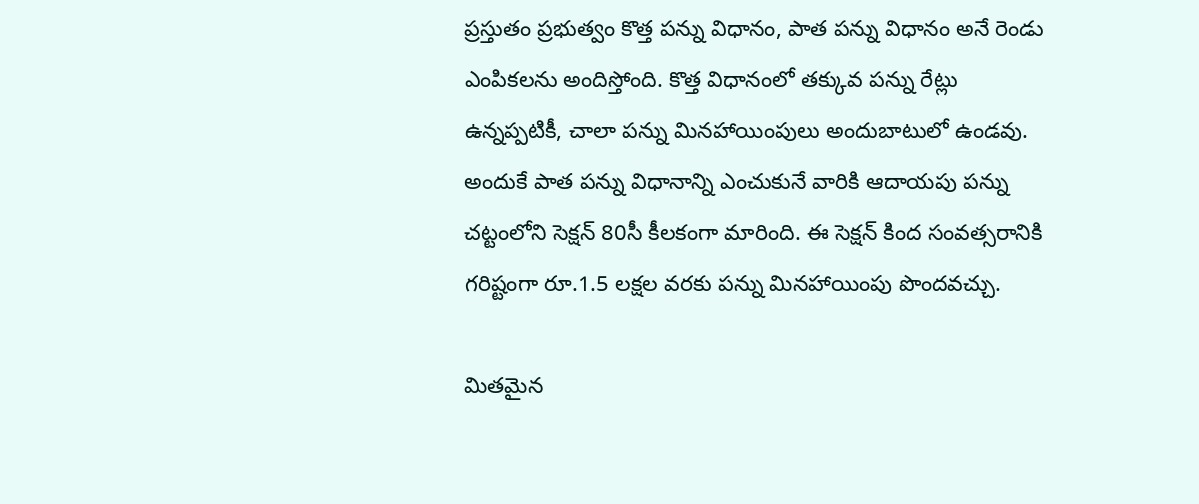ప్రస్తుతం ప్రభుత్వం కొత్త పన్ను విధానం, పాత పన్ను విధానం అనే రెండు ఎంపికలను అందిస్తోంది. కొత్త విధానంలో తక్కువ పన్ను రేట్లు ఉన్నప్పటికీ, చాలా పన్ను మినహాయింపులు అందుబాటులో ఉండవు. అందుకే పాత పన్ను విధానాన్ని ఎంచుకునే వారికి ఆదాయపు పన్ను చట్టంలోని సెక్షన్ 80సీ కీలకంగా మారింది. ఈ సెక్షన్ కింద సంవత్సరానికి గరిష్టంగా రూ.1.5 లక్షల వరకు పన్ను మినహాయింపు పొందవచ్చు.

మితమైన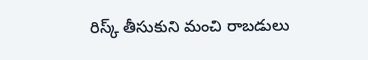రిస్క్ తీసుకుని మంచి రాబడులు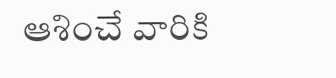ఆశించే వారికి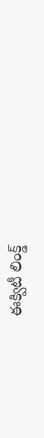ఈక్విటీ లింక్డ్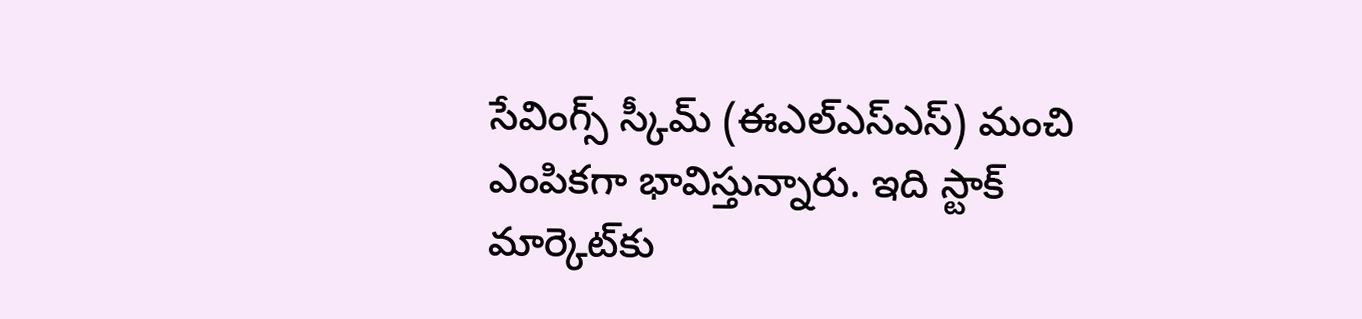సేవింగ్స్ స్కీమ్ (ఈఎల్‌ఎస్‌ఎస్‌) మంచి ఎంపికగా భావిస్తున్నారు. ఇది స్టాక్ మార్కెట్‌కు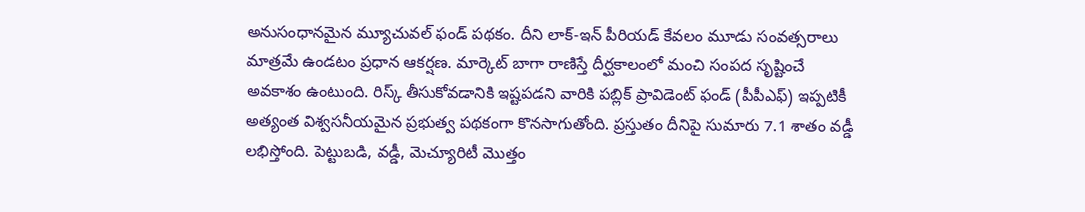అనుసంధానమైన మ్యూచువల్ ఫండ్ పథకం. దీని లాక్-ఇన్ పీరియడ్ కేవలం మూడు సంవత్సరాలు మాత్రమే ఉండటం ప్రధాన ఆకర్షణ. మార్కెట్ బాగా రాణిస్తే దీర్ఘకాలంలో మంచి సంపద సృష్టించే అవకాశం ఉంటుంది. రిస్క్ తీసుకోవడానికి ఇష్టపడని వారికి పబ్లిక్ ప్రావిడెంట్ ఫండ్ (పీపీఎఫ్‌) ఇప్పటికీ అత్యంత విశ్వసనీయమైన ప్రభుత్వ పథకంగా కొనసాగుతోంది. ప్రస్తుతం దీనిపై సుమారు 7.1 శాతం వడ్డీ లభిస్తోంది. పెట్టుబడి, వడ్డీ, మెచ్యూరిటీ మొత్తం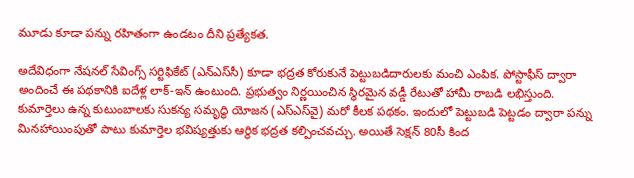మూడు కూడా పన్ను రహితంగా ఉండటం దీని ప్రత్యేకత.

అదేవిధంగా నేషనల్ సేవింగ్స్ సర్టిఫికేట్ (ఎన్‌ఎస్‌సీ) కూడా భద్రత కోరుకునే పెట్టుబడిదారులకు మంచి ఎంపిక. పోస్టాఫీస్ ద్వారా అందించే ఈ పథకానికి ఐదేళ్ల లాక్-ఇన్ ఉంటుంది. ప్రభుత్వం నిర్ణయించిన స్థిరమైన వడ్డీ రేటుతో హామీ రాబడి లభిస్తుంది. కుమార్తెలు ఉన్న కుటుంబాలకు సుకన్య సమృద్ధి యోజన (ఎస్‌ఎస్‌వై) మరో కీలక పథకం. ఇందులో పెట్టుబడి పెట్టడం ద్వారా పన్ను మినహాయింపుతో పాటు కుమార్తెల భవిష్యత్తుకు ఆర్థిక భద్రత కల్పించవచ్చు. అయితే సెక్షన్ 80సీ కింద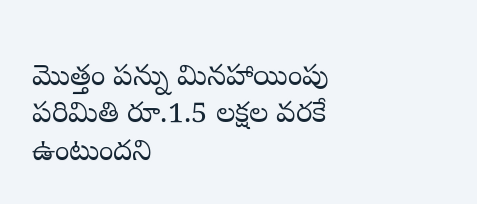మొత్తం పన్ను మినహాయింపు పరిమితి రూ.1.5 లక్షల వరకే ఉంటుందని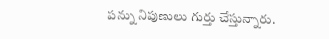పన్ను నిపుణులు గుర్తు చేస్తున్నారు.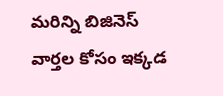మరిన్ని బిజినెస్‌ వార్తల కోసం ఇక్కడ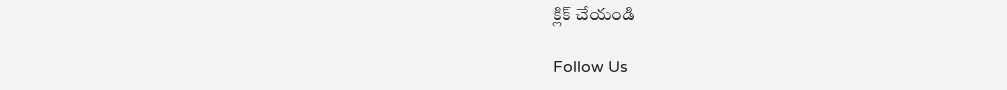క్లిక్‌ చేయండి

Follow Us